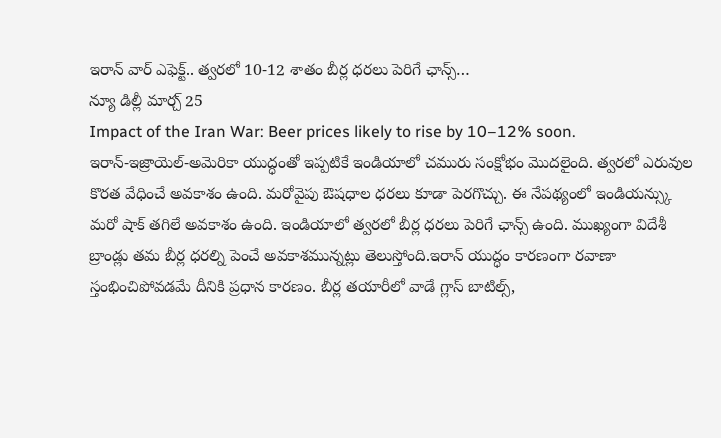ఇరాన్ వార్ ఎఫెక్ట్.. త్వరలో 10-12 శాతం బీర్ల ధరలు పెరిగే ఛాన్స్…
న్యూ డిల్లీ మార్చ్ 25
Impact of the Iran War: Beer prices likely to rise by 10–12% soon.
ఇరాన్-ఇజ్రాయెల్-అమెరికా యుద్ధంతో ఇప్పటికే ఇండియాలో చమురు సంక్షోభం మొదలైంది. త్వరలో ఎరువుల కొరత వేధించే అవకాశం ఉంది. మరోవైపు ఔషధాల ధరలు కూడా పెరగొచ్చు. ఈ నేపథ్యంలో ఇండియన్స్కు మరో షాక్ తగిలే అవకాశం ఉంది. ఇండియాలో త్వరలో బీర్ల ధరలు పెరిగే ఛాన్స్ ఉంది. ముఖ్యంగా విదేశీ బ్రాండ్లు తమ బీర్ల ధరల్ని పెంచే అవకాశమున్నట్లు తెలుస్తోంది.ఇరాన్ యుద్ధం కారణంగా రవాణా స్తంభించిపోవడమే దీనికి ప్రధాన కారణం. బీర్ల తయారీలో వాడే గ్లాస్ బాటిల్స్,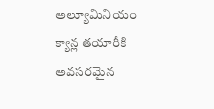అల్యూమినియం క్యాన్ల తయారీకి అవసరమైన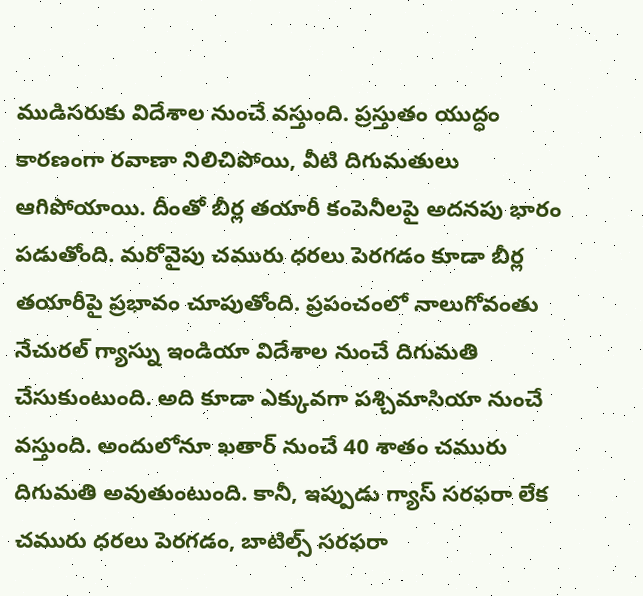ముడిసరుకు విదేశాల నుంచే వస్తుంది. ప్రస్తుతం యుద్ధం కారణంగా రవాణా నిలిచిపోయి, వీటి దిగుమతులు ఆగిపోయాయి. దీంతో బీర్ల తయారీ కంపెనీలపై అదనపు భారం పడుతోంది. మరోవైపు చమురు ధరలు పెరగడం కూడా బీర్ల తయారీపై ప్రభావం చూపుతోంది. ప్రపంచంలో నాలుగోవంతు నేచురల్ గ్యాస్ను ఇండియా విదేశాల నుంచే దిగుమతి చేసుకుంటుంది. అది కూడా ఎక్కువగా పశ్చిమాసియా నుంచే వస్తుంది. అందులోనూ ఖతార్ నుంచే 40 శాతం చమురు దిగుమతి అవుతుంటుంది. కానీ, ఇప్పుడు గ్యాస్ సరఫరా లేక చమురు ధరలు పెరగడం, బాటిల్స్ సరఫరా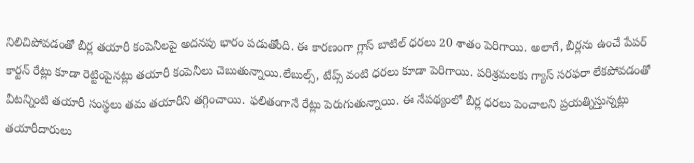నిలిచిపోవడంతో బీర్ల తయారీ కంపెనీలపై అదనపు భారం పడుతోంది. ఈ కారణంగా గ్లాస్ బాటిల్ ధరలు 20 శాతం పెరిగాయి. అలాగే, బీర్లను ఉంచే పేపర్ కార్టన్ రేట్లు కూడా రెట్టింపైనట్లు తయారీ కంపెనీలు చెబుతున్నాయి.లేబుల్స్, టేప్స్ వంటి ధరలు కూడా పెరిగాయి. పరిశ్రమలకు గ్యాస్ సరఫరా లేకపోవడంతో వీటన్నింటి తయారీ సంస్థలు తమ తయారీని తగ్గించాయి. ఫలితంగానే రేట్లు పెరుగుతున్నాయి. ఈ నేపథ్యంలో బీర్ల ధరలు పెంచాలని ప్రయత్నిస్తున్నట్లు తయారీదారులు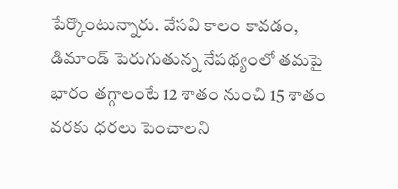పేర్కొంటున్నారు. వేసవి కాలం కావడం, డిమాండ్ పెరుగుతున్న నేపథ్యంలో తమపై భారం తగ్గాలంటే 12 శాతం నుంచి 15 శాతం వరకు ధరలు పెంచాలని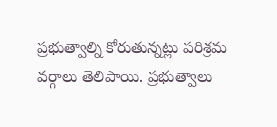ప్రభుత్వాల్ని కోరుతున్నట్లు పరిశ్రమ వర్గాలు తెలిపాయి. ప్రభుత్వాలు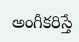అంగీకరిస్తే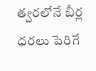త్వరలోనే బీర్ల ధరలు పెరిగే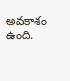అవకాశం ఉంది.